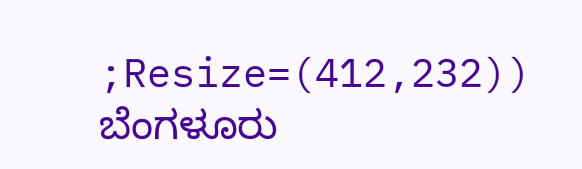;Resize=(412,232))
ಬೆಂಗಳೂರು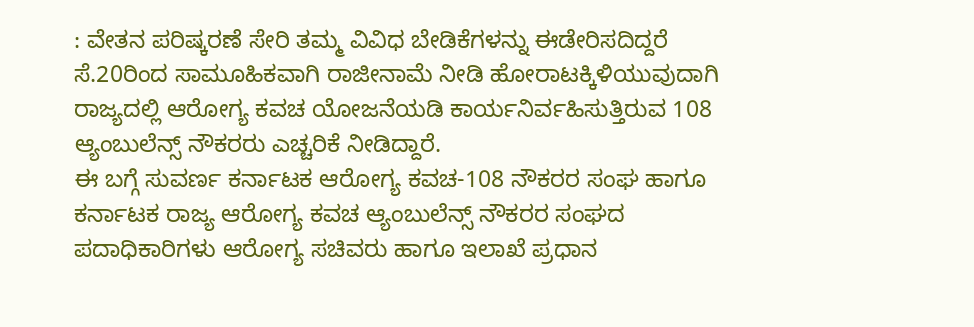: ವೇತನ ಪರಿಷ್ಕರಣೆ ಸೇರಿ ತಮ್ಮ ವಿವಿಧ ಬೇಡಿಕೆಗಳನ್ನು ಈಡೇರಿಸದಿದ್ದರೆ ಸೆ.20ರಿಂದ ಸಾಮೂಹಿಕವಾಗಿ ರಾಜೀನಾಮೆ ನೀಡಿ ಹೋರಾಟಕ್ಕಿಳಿಯುವುದಾಗಿ ರಾಜ್ಯದಲ್ಲಿ ಆರೋಗ್ಯ ಕವಚ ಯೋಜನೆಯಡಿ ಕಾರ್ಯನಿರ್ವಹಿಸುತ್ತಿರುವ 108 ಆ್ಯಂಬುಲೆನ್ಸ್ ನೌಕರರು ಎಚ್ಚರಿಕೆ ನೀಡಿದ್ದಾರೆ.
ಈ ಬಗ್ಗೆ ಸುವರ್ಣ ಕರ್ನಾಟಕ ಆರೋಗ್ಯ ಕವಚ-108 ನೌಕರರ ಸಂಘ ಹಾಗೂ ಕರ್ನಾಟಕ ರಾಜ್ಯ ಆರೋಗ್ಯ ಕವಚ ಆ್ಯಂಬುಲೆನ್ಸ್ ನೌಕರರ ಸಂಘದ ಪದಾಧಿಕಾರಿಗಳು ಆರೋಗ್ಯ ಸಚಿವರು ಹಾಗೂ ಇಲಾಖೆ ಪ್ರಧಾನ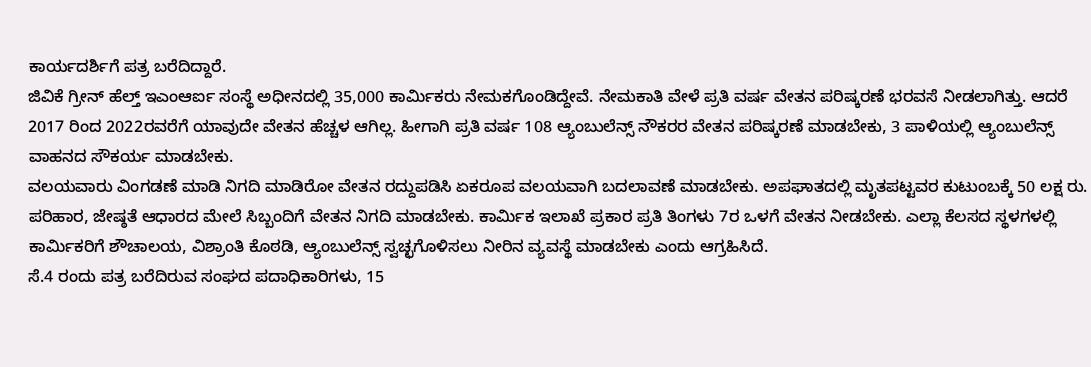ಕಾರ್ಯದರ್ಶಿಗೆ ಪತ್ರ ಬರೆದಿದ್ದಾರೆ.
ಜಿವಿಕೆ ಗ್ರೀನ್ ಹೆಲ್ತ್ ಇಎಂಆರ್ಐ ಸಂಸ್ಥೆ ಅಧೀನದಲ್ಲಿ 35,000 ಕಾರ್ಮಿಕರು ನೇಮಕಗೊಂಡಿದ್ದೇವೆ. ನೇಮಕಾತಿ ವೇಳೆ ಪ್ರತಿ ವರ್ಷ ವೇತನ ಪರಿಷ್ಕರಣೆ ಭರವಸೆ ನೀಡಲಾಗಿತ್ತು. ಆದರೆ 2017 ರಿಂದ 2022ರವರೆಗೆ ಯಾವುದೇ ವೇತನ ಹೆಚ್ಚಳ ಆಗಿಲ್ಲ. ಹೀಗಾಗಿ ಪ್ರತಿ ವರ್ಷ 108 ಆ್ಯಂಬುಲೆನ್ಸ್ ನೌಕರರ ವೇತನ ಪರಿಷ್ಕರಣೆ ಮಾಡಬೇಕು, 3 ಪಾಳಿಯಲ್ಲಿ ಆ್ಯಂಬುಲೆನ್ಸ್ ವಾಹನದ ಸೌಕರ್ಯ ಮಾಡಬೇಕು.
ವಲಯವಾರು ವಿಂಗಡಣೆ ಮಾಡಿ ನಿಗದಿ ಮಾಡಿರೋ ವೇತನ ರದ್ದುಪಡಿಸಿ ಏಕರೂಪ ವಲಯವಾಗಿ ಬದಲಾವಣೆ ಮಾಡಬೇಕು. ಅಪಘಾತದಲ್ಲಿ ಮೃತಪಟ್ಟವರ ಕುಟುಂಬಕ್ಕೆ 50 ಲಕ್ಷ ರು. ಪರಿಹಾರ, ಜೇಷ್ಠತೆ ಆಧಾರದ ಮೇಲೆ ಸಿಬ್ಬಂದಿಗೆ ವೇತನ ನಿಗದಿ ಮಾಡಬೇಕು. ಕಾರ್ಮಿಕ ಇಲಾಖೆ ಪ್ರಕಾರ ಪ್ರತಿ ತಿಂಗಳು 7ರ ಒಳಗೆ ವೇತನ ನೀಡಬೇಕು. ಎಲ್ಲಾ ಕೆಲಸದ ಸ್ಥಳಗಳಲ್ಲಿ ಕಾರ್ಮಿಕರಿಗೆ ಶೌಚಾಲಯ, ವಿಶ್ರಾಂತಿ ಕೊಠಡಿ, ಆ್ಯಂಬುಲೆನ್ಸ್ ಸ್ವಚ್ಛಗೊಳಿಸಲು ನೀರಿನ ವ್ಯವಸ್ಥೆ ಮಾಡಬೇಕು ಎಂದು ಆಗ್ರಹಿಸಿದೆ.
ಸೆ.4 ರಂದು ಪತ್ರ ಬರೆದಿರುವ ಸಂಘದ ಪದಾಧಿಕಾರಿಗಳು, 15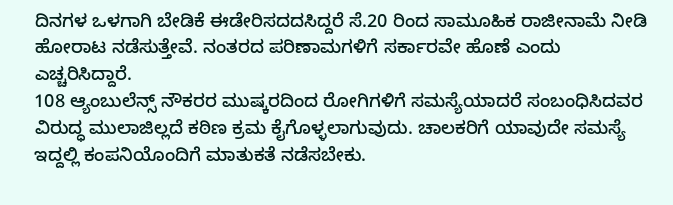ದಿನಗಳ ಒಳಗಾಗಿ ಬೇಡಿಕೆ ಈಡೇರಿಸದದಸಿದ್ದರೆ ಸೆ.20 ರಿಂದ ಸಾಮೂಹಿಕ ರಾಜೀನಾಮೆ ನೀಡಿ ಹೋರಾಟ ನಡೆಸುತ್ತೇವೆ. ನಂತರದ ಪರಿಣಾಮಗಳಿಗೆ ಸರ್ಕಾರವೇ ಹೊಣೆ ಎಂದು ಎಚ್ಚರಿಸಿದ್ದಾರೆ.
108 ಆ್ಯಂಬುಲೆನ್ಸ್ ನೌಕರರ ಮುಷ್ಕರದಿಂದ ರೋಗಿಗಳಿಗೆ ಸಮಸ್ಯೆಯಾದರೆ ಸಂಬಂಧಿಸಿದವರ ವಿರುದ್ಧ ಮುಲಾಜಿಲ್ಲದೆ ಕಠಿಣ ಕ್ರಮ ಕೈಗೊಳ್ಳಲಾಗುವುದು. ಚಾಲಕರಿಗೆ ಯಾವುದೇ ಸಮಸ್ಯೆ ಇದ್ದಲ್ಲಿ ಕಂಪನಿಯೊಂದಿಗೆ ಮಾತುಕತೆ ನಡೆಸಬೇಕು.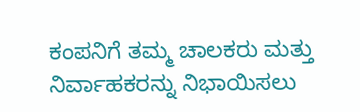ಕಂಪನಿಗೆ ತಮ್ಮ ಚಾಲಕರು ಮತ್ತು ನಿರ್ವಾಹಕರನ್ನು ನಿಭಾಯಿಸಲು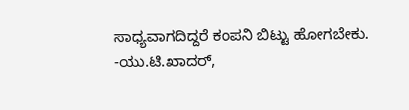ಸಾಧ್ಯವಾಗದಿದ್ದರೆ ಕಂಪನಿ ಬಿಟ್ಟು ಹೋಗಬೇಕು.
-ಯು.ಟಿ.ಖಾದರ್,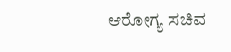ಆರೋಗ್ಯ ಸಚಿವ